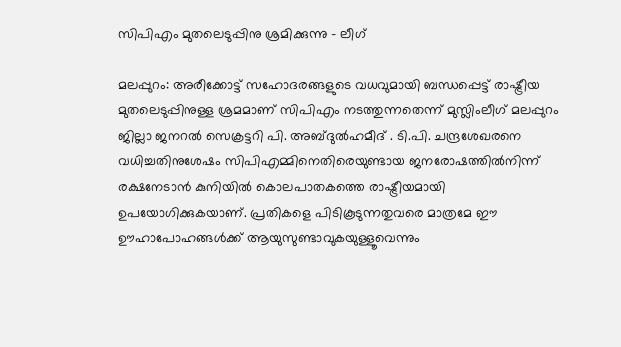സിപിഎം മുതലെടുപ്പിനു ശ്രമിക്കുന്നു - ലീഗ്

മലപ്പുറം: അരീക്കോട്ട് സഹോദരങ്ങളുടെ വധവുമായി ബന്ധപ്പെട്ട് രാഷ്ട്രീയ മുതലെടുപ്പിനുള്ള ശ്രമമാണ് സിപിഎം നടത്തുന്നതെന്ന് മുസ്ലിംലീഗ് മലപ്പുറം ജില്ലാ ജനറല്‍ സെക്രട്ടറി പി. അബ്ദുല്‍ഹമീദ് . ടി.പി. ചന്ദ്രശേഖരനെ വധിച്ചതിനുശേഷം സിപിഎമ്മിനെതിരെയുണ്ടായ ജനരോഷത്തില്‍നിന്ന് രക്ഷനേടാന്‍ കുനിയില്‍ കൊലപാതകത്തെ രാഷ്ട്രീയമായി ഉപയോഗിക്കുകയാണ്. പ്രതികളെ പിടികൂടുന്നതുവരെ മാത്രമേ ഈ ഊഹാപോഹങ്ങള്‍ക്ക് ആയുസുണ്ടാവുകയുള്ളൂവെന്നും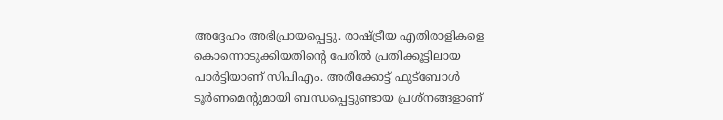അദ്ദേഹം അഭിപ്രായപ്പെട്ടു. രാഷ്ട്രീയ എതിരാളികളെ കൊന്നൊടുക്കിയതിന്റെ പേരില്‍ പ്രതിക്കൂട്ടിലായ പാര്‍ട്ടിയാണ് സിപിഎം. അരീക്കോട്ട് ഫുട്ബോള്‍ ടൂര്‍ണമെന്റുമായി ബന്ധപ്പെട്ടുണ്ടായ പ്രശ്നങ്ങളാണ്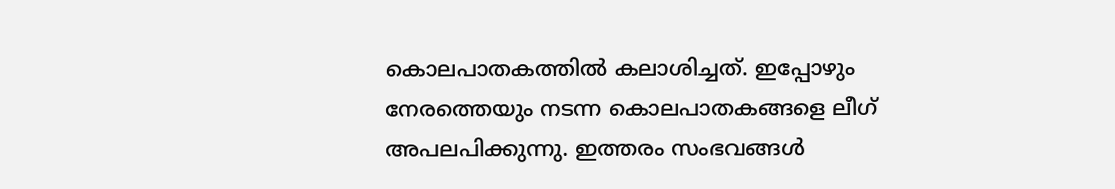കൊലപാതകത്തില്‍ കലാശിച്ചത്. ഇപ്പോഴും നേരത്തെയും നടന്ന കൊലപാതകങ്ങളെ ലീഗ് അപലപിക്കുന്നു. ഇത്തരം സംഭവങ്ങള്‍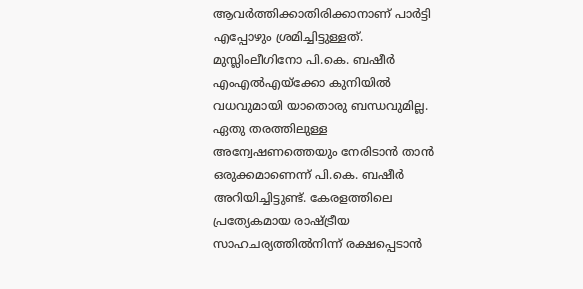ആവര്‍ത്തിക്കാതിരിക്കാനാണ് പാര്‍ട്ടി എപ്പോഴും ശ്രമിച്ചിട്ടുള്ളത്. മുസ്ലിംലീഗിനോ പി.കെ. ബഷീര്‍ എംഎല്‍എയ്ക്കോ കുനിയില്‍ വധവുമായി യാതൊരു ബന്ധവുമില്ല. ഏതു തരത്തിലുള്ള അന്വേഷണത്തെയും നേരിടാന്‍ താന്‍ ഒരുക്കമാണെന്ന് പി.കെ. ബഷീര്‍ അറിയിച്ചിട്ടുണ്ട്. കേരളത്തിലെ പ്രത്യേകമായ രാഷ്ട്രീയ സാഹചര്യത്തില്‍നിന്ന് രക്ഷപ്പെടാന്‍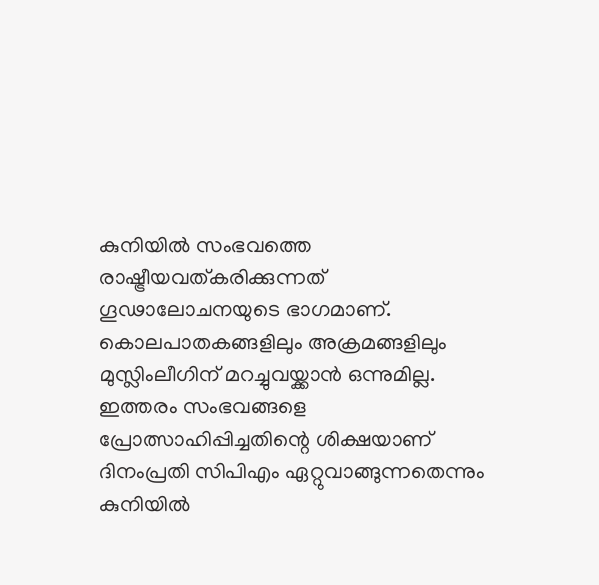കുനിയില്‍ സംഭവത്തെ രാഷ്ട്രീയവത്കരിക്കുന്നത് ഗൂഢാലോചനയുടെ ഭാഗമാണ്. കൊലപാതകങ്ങളിലും അക്രമങ്ങളിലും മുസ്ലിംലീഗിന് മറച്ചുവയ്ക്കാന്‍ ഒന്നുമില്ല. ഇത്തരം സംഭവങ്ങളെ പ്രോത്സാഹിപ്പിച്ചതിന്റെ ശിക്ഷയാണ് ദിനംപ്രതി സിപിഎം ഏറ്റുവാങ്ങുന്നതെന്നും കുനിയില്‍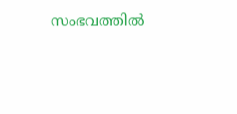സംഭവത്തില്‍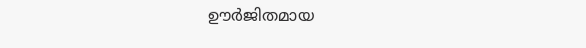ഊര്‍ജിതമായ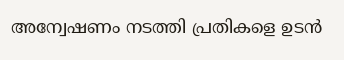അന്വേഷണം നടത്തി പ്രതികളെ ഉടന്‍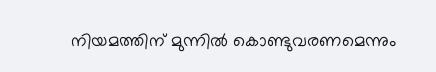നിയമത്തിന് മുന്നില്‍ കൊണ്ടുവരണമെന്നും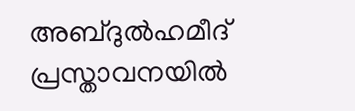അബ്ദുല്‍ഹമീദ് പ്രസ്താവനയില്‍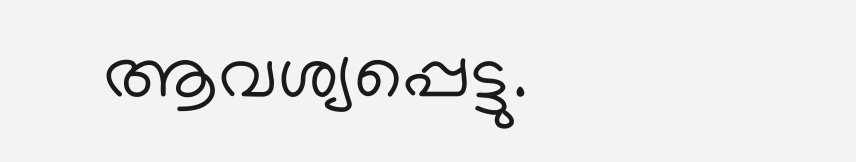ആവശ്യപ്പെട്ടു.